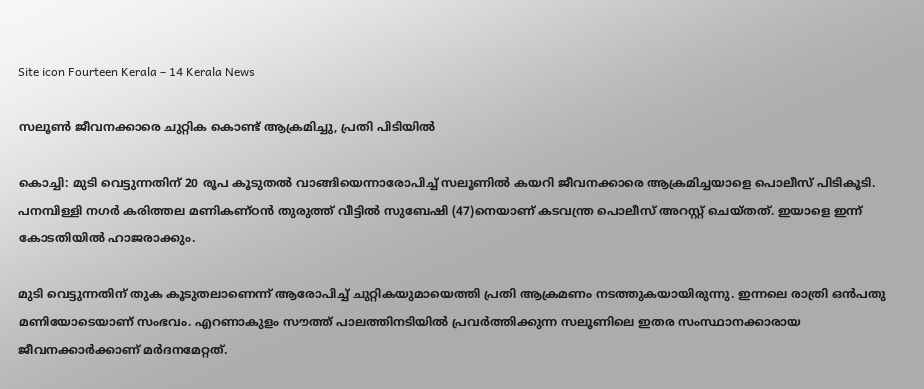Site icon Fourteen Kerala – 14 Kerala News

സലൂൺ ജീവനക്കാരെ ചുറ്റിക കൊണ്ട് ആക്രമിച്ചു, പ്രതി പിടിയിൽ

കൊച്ചി: മുടി വെട്ടുന്നതിന് 20 രൂപ കൂടുതൽ വാങ്ങിയെന്നാരോപിച്ച് സലൂണിൽ കയറി ജീവനക്കാരെ ആക്രമിച്ചയാളെ പൊലീസ് പിടികൂടി. പനമ്പിള്ളി നഗർ കരിത്തല മണികണ്ഠൻ തുരുത്ത് വീട്ടിൽ സുബേഷി (47)നെയാണ് കടവന്ത്ര പൊലീസ് അറസ്റ്റ് ചെയ്തത്. ഇയാളെ ഇന്ന് കോടതിയില്‍ ഹാജരാക്കും.

മുടി വെട്ടുന്നതിന് തുക കൂടുതലാണെന്ന് ആരോപിച്ച് ചുറ്റികയുമായെത്തി പ്രതി ആക്രമണം നടത്തുകയായിരുന്നു. ഇന്നലെ രാത്രി ഒൻപതു മണിയോടെയാണ് സംഭവം. എറണാകുളം സൗത്ത് പാലത്തിനടിയിൽ പ്രവർത്തിക്കുന്ന സലൂണിലെ ഇതര സംസ്ഥാനക്കാരായ ജീവനക്കാര്‍ക്കാണ് മർദനമേറ്റത്.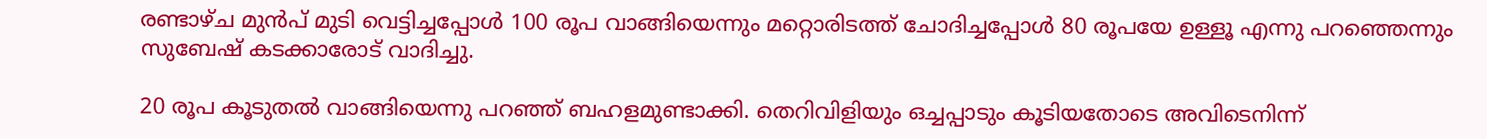രണ്ടാഴ്ച മുൻപ് മുടി വെട്ടിച്ചപ്പോൾ 100 രൂപ വാങ്ങിയെന്നും മറ്റൊരിടത്ത് ചോദിച്ചപ്പോൾ 80 രൂപയേ ഉള്ളൂ എന്നു പറഞ്ഞെന്നും സുബേഷ് കടക്കാരോട് വാദിച്ചു.

20 രൂപ കൂടുതൽ വാങ്ങിയെന്നു പറഞ്ഞ് ബഹളമുണ്ടാക്കി. തെറിവിളിയും ഒച്ചപ്പാടും കൂടിയതോടെ അവിടെനിന്ന്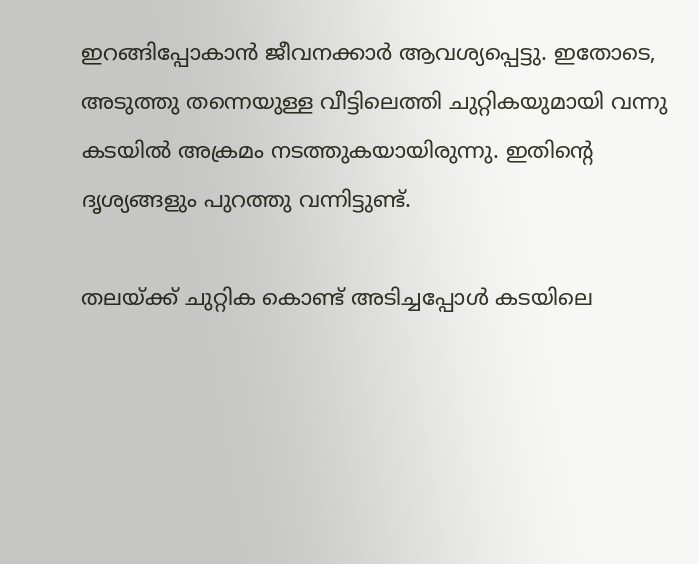ഇറങ്ങിപ്പോകാൻ ജീവനക്കാർ ആവശ്യപ്പെട്ടു. ഇതോടെ, അടുത്തു തന്നെയുള്ള വീട്ടിലെത്തി ചുറ്റികയുമായി വന്നു കടയിൽ അക്രമം നടത്തുകയായിരുന്നു. ഇതിന്റെ ദൃശ്യങ്ങളും പുറത്തു വന്നിട്ടുണ്ട്.

തലയ്ക്ക് ചുറ്റിക കൊണ്ട് അടിച്ചപ്പോൾ കടയിലെ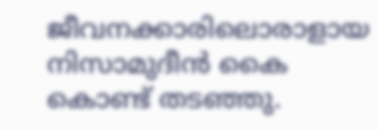ജീവനക്കാരിലൊരാളായ നിസാമുദീൻ കൈ കൊണ്ട് തടഞ്ഞു.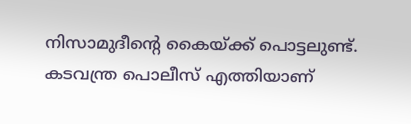നിസാമുദീന്റെ കൈയ്ക്ക് പൊട്ടലുണ്ട്. കടവന്ത്ര പൊലീസ് എത്തിയാണ്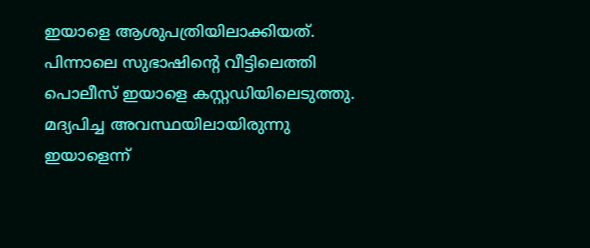ഇയാളെ ആശുപത്രിയിലാക്കിയത്. പിന്നാലെ സുഭാഷിന്റെ വീട്ടിലെത്തി പൊലീസ് ഇയാളെ കസ്റ്റഡിയിലെടുത്തു. മദ്യപിച്ച അവസ്ഥയിലായിരുന്നു ഇയാളെന്ന്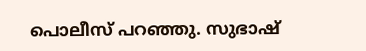പൊലീസ് പറഞ്ഞു. സുഭാഷ്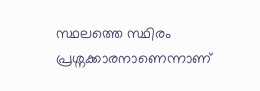സ്ഥലത്തെ സ്ഥിരം പ്രശ്നക്കാരനാണെന്നാണ്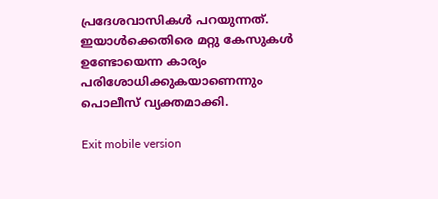പ്രദേശവാസികള്‍ പറയുന്നത്. ഇയാൾക്കെതിരെ മറ്റു കേസുകൾ ഉണ്ടോയെന്ന കാര്യം പരിശോധിക്കുകയാണെന്നും പൊലീസ് വ്യക്തമാക്കി.

Exit mobile version